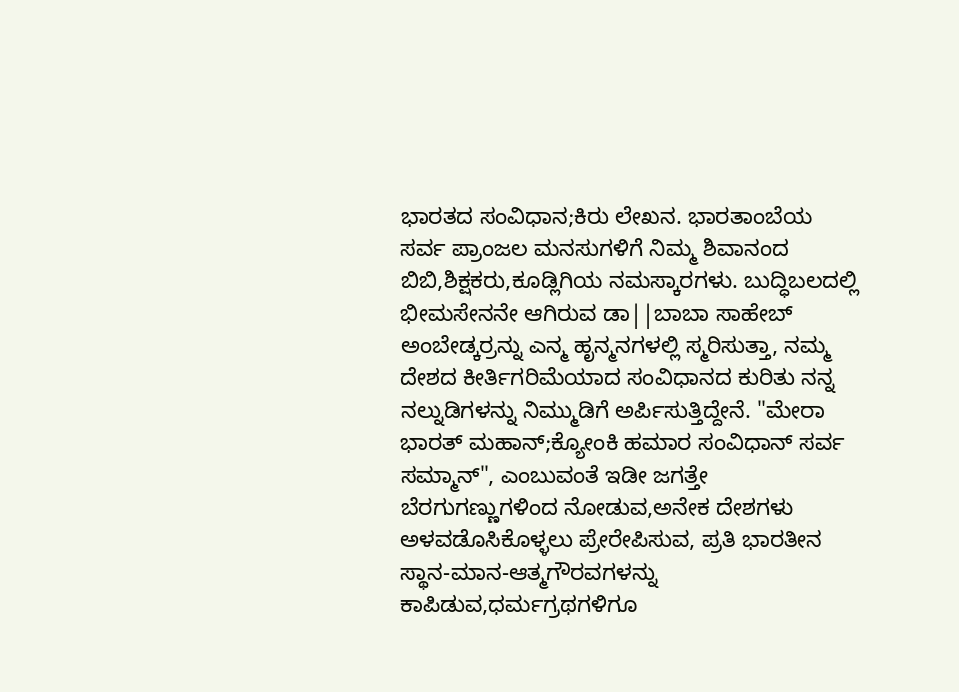ಭಾರತದ ಸಂವಿಧಾನ;ಕಿರು ಲೇಖನ. ಭಾರತಾಂಬೆಯ ಸರ್ವ ಪ್ರಾಂಜಲ ಮನಸುಗಳಿಗೆ ನಿಮ್ಮ ಶಿವಾನಂದ ಬಿಬಿ,ಶಿಕ್ಷಕರು,ಕೂಡ್ಲಿಗಿಯ ನಮಸ್ಕಾರಗಳು. ಬುದ್ಧಿಬಲದಲ್ಲಿ ಭೀಮಸೇನನೇ ಆಗಿರುವ ಡಾ||ಬಾಬಾ ಸಾಹೇಬ್ ಅಂಬೇಡ್ಕರ್ರನ್ನು ಎನ್ಮ ಹೃನ್ಮನಗಳಲ್ಲಿ ಸ್ಮರಿಸುತ್ತಾ, ನಮ್ಮ ದೇಶದ ಕೀರ್ತಿಗರಿಮೆಯಾದ ಸಂವಿಧಾನದ ಕುರಿತು ನನ್ನ ನಲ್ನುಡಿಗಳನ್ನು ನಿಮ್ಮುಡಿಗೆ ಅರ್ಪಿಸುತ್ತಿದ್ದೇನೆ. "ಮೇರಾ ಭಾರತ್ ಮಹಾನ್;ಕ್ಯೋಂಕಿ ಹಮಾರ ಸಂವಿಧಾನ್ ಸರ್ವ ಸಮ್ಮಾನ್", ಎಂಬುವಂತೆ ಇಡೀ ಜಗತ್ತೇ ಬೆರಗುಗಣ್ಣುಗಳಿಂದ ನೋಡುವ,ಅನೇಕ ದೇಶಗಳು ಅಳವಡೊಸಿಕೊಳ್ಳಲು ಪ್ರೇರೇಪಿಸುವ, ಪ್ರತಿ ಭಾರತೀನ ಸ್ಥಾನ-ಮಾನ-ಆತ್ಮಗೌರವಗಳನ್ನು ಕಾಪಿಡುವ,ಧರ್ಮಗ್ರಥಗಳಿಗೂ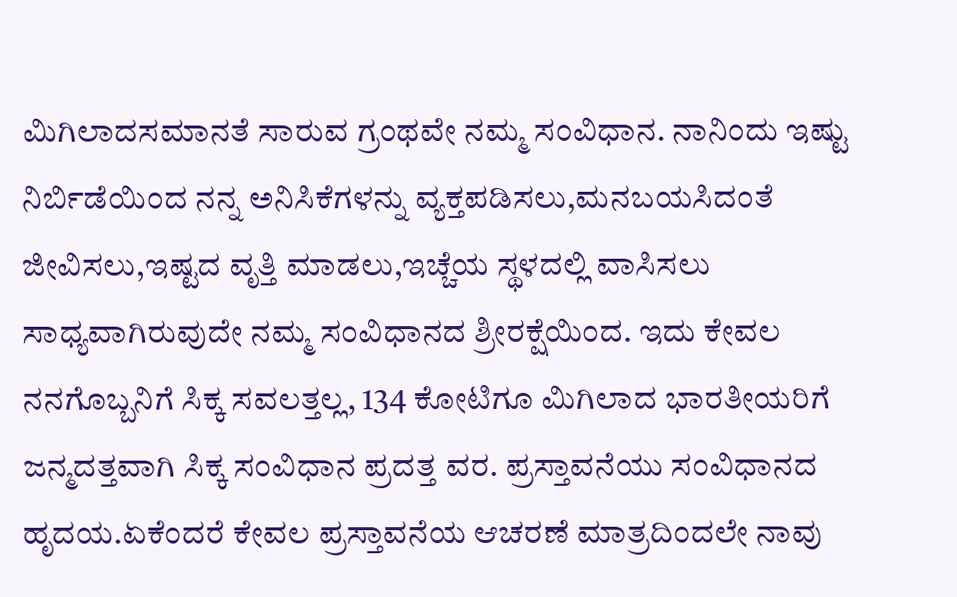ಮಿಗಿಲಾದಸಮಾನತೆ ಸಾರುವ ಗ್ರಂಥವೇ ನಮ್ಮ ಸಂವಿಧಾನ. ನಾನಿಂದು ಇಷ್ಟು ನಿರ್ಬಿಡೆಯಿಂದ ನನ್ನ ಅನಿಸಿಕೆಗಳನ್ನು ವ್ಯಕ್ತಪಡಿಸಲು,ಮನಬಯಸಿದಂತೆ ಜೀವಿಸಲು,ಇಷ್ಟದ ವೃತ್ತಿ ಮಾಡಲು,ಇಚ್ಚೆಯ ಸ್ಥಳದಲ್ಲಿ ವಾಸಿಸಲು ಸಾಧ್ಯವಾಗಿರುವುದೇ ನಮ್ಮ ಸಂವಿಧಾನದ ಶ್ರೀರಕ್ಷೆಯಿಂದ. ಇದು ಕೇವಲ ನನಗೊಬ್ಬನಿಗೆ ಸಿಕ್ಕ ಸವಲತ್ತಲ್ಲ, 134 ಕೋಟಿಗೂ ಮಿಗಿಲಾದ ಭಾರತೀಯರಿಗೆ ಜನ್ಮದತ್ತವಾಗಿ ಸಿಕ್ಕ ಸಂವಿಧಾನ ಪ್ರದತ್ತ ವರ. ಪ್ರಸ್ತಾವನೆಯು ಸಂವಿಧಾನದ ಹೃದಯ.ಏಕೆಂದರೆ ಕೇವಲ ಪ್ರಸ್ತಾವನೆಯ ಆಚರಣೆ ಮಾತ್ರದಿಂದಲೇ ನಾವು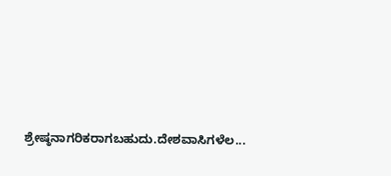ಶ್ರೇಷ್ಠನಾಗರಿಕರಾಗಬಹುದು.ದೇಶವಾಸಿಗಳೆಲ...